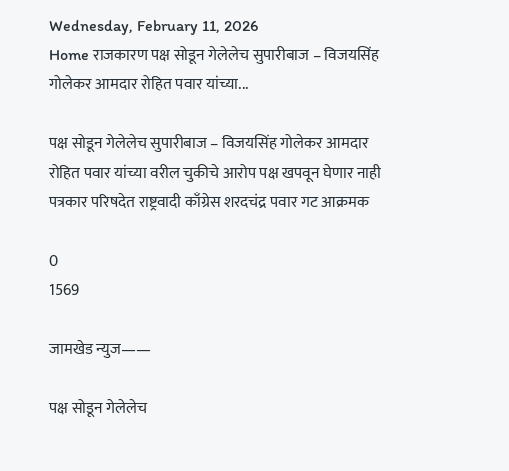Wednesday, February 11, 2026
Home राजकारण पक्ष सोडून गेलेलेच सुपारीबाज – विजयसिंह गोलेकर आमदार रोहित पवार यांच्या...

पक्ष सोडून गेलेलेच सुपारीबाज – विजयसिंह गोलेकर आमदार रोहित पवार यांच्या वरील चुकीचे आरोप पक्ष खपवून घेणार नाही पत्रकार परिषदेत राष्ट्रवादी काँग्रेस शरदचंद्र पवार गट आक्रमक

0
1569

जामखेड न्युज——

पक्ष सोडून गेलेलेच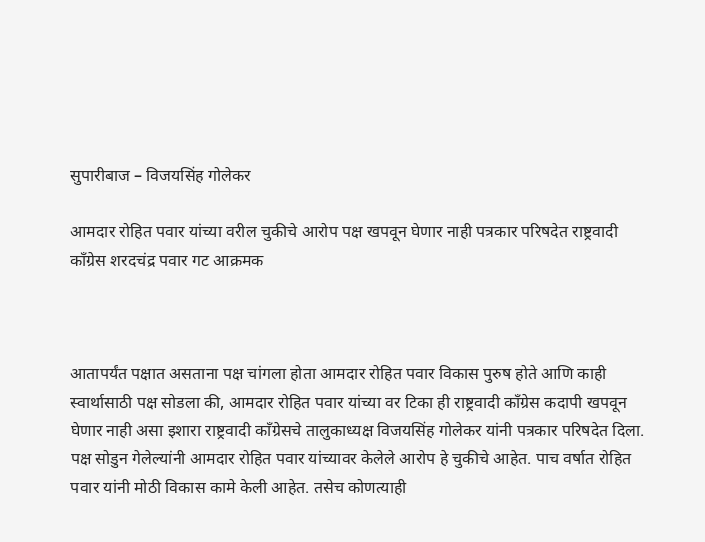सुपारीबाज – विजयसिंह गोलेकर

आमदार रोहित पवार यांच्या वरील चुकीचे आरोप पक्ष खपवून घेणार नाही पत्रकार परिषदेत राष्ट्रवादी काँग्रेस शरदचंद्र पवार गट आक्रमक



आतापर्यंत पक्षात असताना पक्ष चांगला होता आमदार रोहित पवार विकास पुरुष होते आणि काही स्वार्थासाठी पक्ष सोडला की, आमदार रोहित पवार यांच्या वर टिका ही राष्ट्रवादी काँग्रेस कदापी खपवून घेणार नाही असा इशारा राष्ट्रवादी काँग्रेसचे तालुकाध्यक्ष विजयसिंह गोलेकर यांनी पत्रकार परिषदेत दिला. पक्ष सोडुन गेलेल्यांनी आमदार रोहित पवार यांच्यावर केलेले आरोप हे चुकीचे आहेत. पाच वर्षात रोहित पवार यांनी मोठी विकास कामे केली आहेत. तसेच कोणत्याही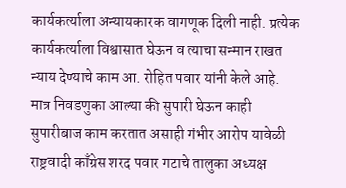कार्यकर्त्याला अन्यायकारक वागणूक दिली नाही. प्रत्येक कार्यकर्त्याला विश्वासात घेऊन व त्याचा सन्मान राखत न्याय देण्याचे काम आ. रोहित पवार यांनी केले आहे. मात्र निवडणुका आल्या की सुपारी घेऊन काही सुपारीबाज काम करतात असाही गंभीर आरोप यावेळी राष्ट्रवादी काँग्रेस शरद पवार गटाचे तालुका अध्यक्ष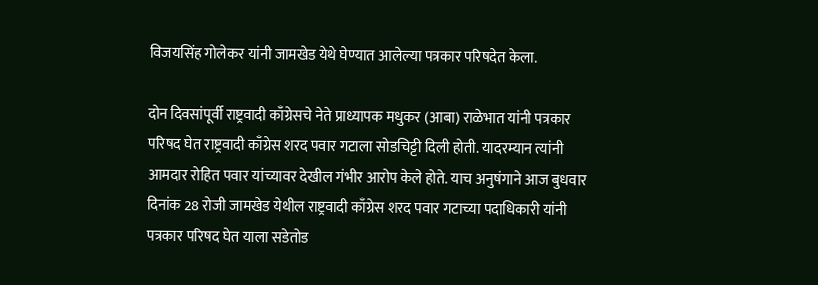विजयसिंह गोलेकर यांनी जामखेड येथे घेण्यात आलेल्या पत्रकार परिषदेत केला.

दोन दिवसांपूर्वी राष्ट्रवादी काँग्रेसचे नेते प्राध्यापक मधुकर (आबा) राळेभात यांनी पत्रकार परिषद घेत राष्ट्रवादी काँग्रेस शरद पवार गटाला सोडचिट्टी दिली होती. यादरम्यान त्यांनी आमदार रोहित पवार यांच्यावर देखील गंभीर आरोप केले होते. याच अनुषंगाने आज बुधवार दिनांक 28 रोजी जामखेड येथील राष्ट्रवादी काँग्रेस शरद पवार गटाच्या पदाधिकारी यांनी पत्रकार परिषद घेत याला सडेतोड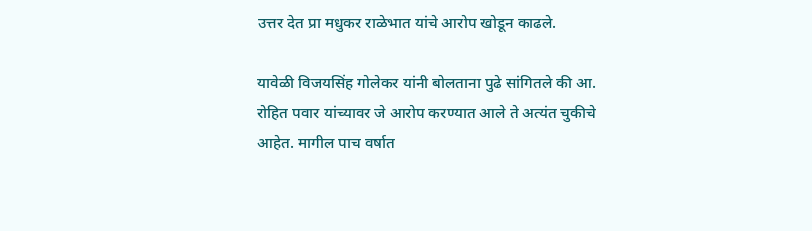उत्तर देत प्रा मधुकर राळेभात यांचे आरोप खोडून काढले.

यावेळी विजयसिंह गोलेकर यांनी बोलताना पुढे सांगितले की आ. रोहित पवार यांच्यावर जे आरोप करण्यात आले ते अत्यंत चुकीचे आहेत. मागील पाच वर्षात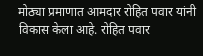मोठ्या प्रमाणात आमदार रोहित पवार यांनी विकास केला आहे. रोहित पवार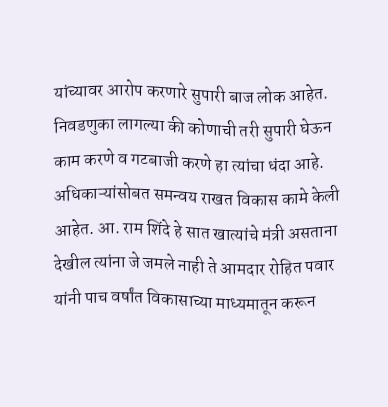यांच्यावर आरोप करणारे सुपारी बाज लोक आहेत. निवडणुका लागल्या की कोणाची तरी सुपारी घेऊन काम करणे व गटबाजी करणे हा त्यांचा धंदा आहे. अधिकाऱ्यांसोबत समन्वय राखत विकास कामे केली आहेत. आ. राम शिंदे हे सात खात्यांचे मंत्री असताना देखील त्यांना जे जमले नाही ते आमदार रोहित पवार यांनी पाच वर्षांत विकासाच्या माध्यमातून करून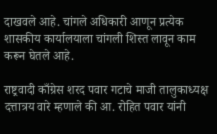दाखवले आहे. चांगले अधिकारी आणून प्रत्येक शासकीय कार्यालयाला चांगली शिस्त लावून काम करून घेतले आहे.

राष्ट्रवादी काँग्रेस शरद पवार गटाचे माजी तालुकाध्यक्ष दत्तात्रय वारे म्हणाले की आ. रोहित पवार यांनी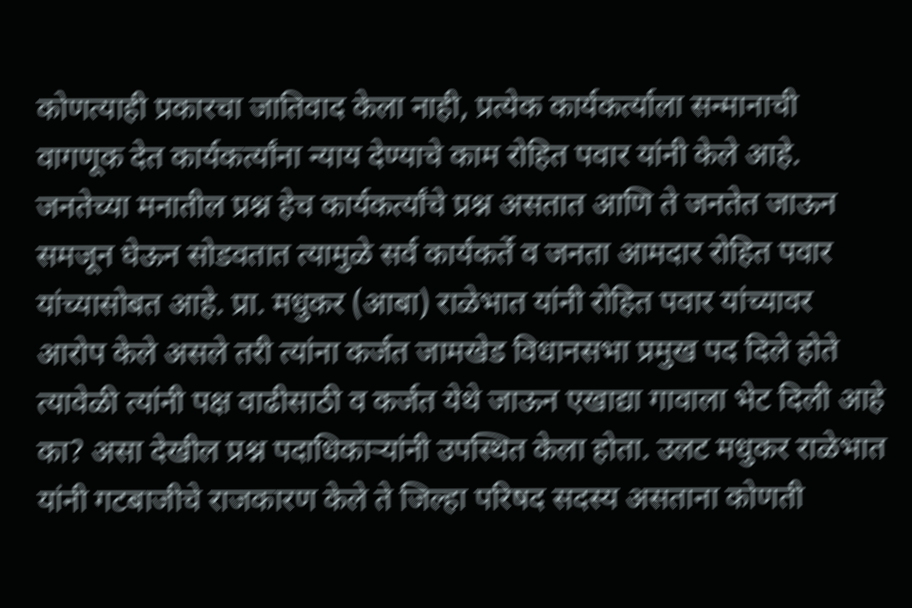कोणत्याही प्रकारचा जातिवाद केला नाही, प्रत्येक कार्यकर्त्याला सन्मानाची वागणूक देत कार्यकर्त्यांना न्याय देण्याचे काम रोहित पवार यांनी केले आहे. जनतेच्या मनातील प्रश्न हेच कार्यकर्त्यांचे प्रश्न असतात आणि ते जनतेत जाऊन समजून घेऊन सोडवतात त्यामुळे सर्व कार्यकर्ते व जनता आमदार रोहित पवार यांच्यासोबत आहे. प्रा. मधुकर (आबा) राळेभात यांनी रोहित पवार यांच्यावर आरोप केले असले तरी त्यांना कर्जत जामखेड विधानसभा प्रमुख पद दिले होते त्यावेळी त्यांनी पक्ष वाढीसाठी व कर्जत येथे जाऊन एखाद्या गावाला भेट दिली आहे का? असा देखील प्रश्न पदाधिकाऱ्यांनी उपस्थित केला होता. उलट मधुकर राळेभात यांनी गटबाजीचे राजकारण केले ते जिल्हा परिषद सदस्य असताना कोणती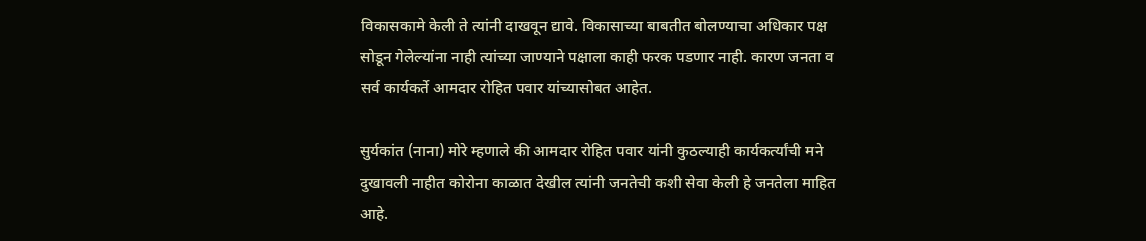विकासकामे केली ते त्यांनी दाखवून द्यावे. विकासाच्या बाबतीत बोलण्याचा अधिकार पक्ष सोडून गेलेल्यांना नाही त्यांच्या जाण्याने पक्षाला काही फरक पडणार नाही. कारण जनता व सर्व कार्यकर्ते आमदार रोहित पवार यांच्यासोबत आहेत.

सुर्यकांत (नाना) मोरे म्हणाले की आमदार रोहित पवार यांनी कुठल्याही कार्यकर्त्यांची मने दुखावली नाहीत कोरोना काळात देखील त्यांनी जनतेची कशी सेवा केली हे जनतेला माहित आहे.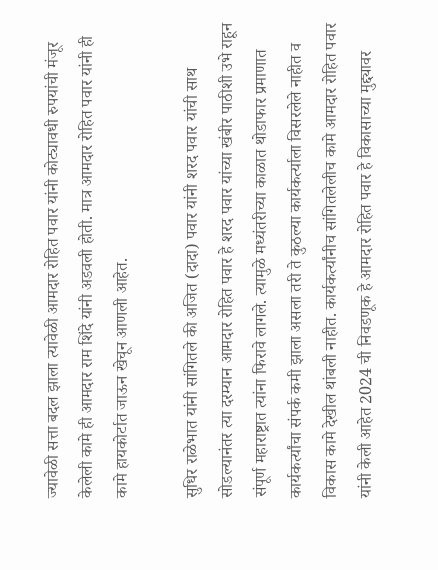ज्यावेळी सत्ता बदल झाला त्यावेळी आमदार रोहित पवार यांनी कोट्यावधी रुपयांची मंजूर केलेली कामे ही आमदार राम शिंदे यांनी अडवली होती. मात्र आमदार रोहित पवार यांनी ही कामे हायकोर्टात जाऊन खेचून आणली आहेत.

सुधिर राळेभात यांनी सांगितले की अजित (दादा) पवार यांनी शरद पवार यांची साथ सोडल्यानंतर त्या दरम्यान आमदार रोहित पवार हे शरद पवार यांच्या खंबीर पाठीशी उभे राहून संपूर्ण महाराष्ट्रात त्यांना फिरावे लागले. त्यामुळे मध्यंतरीच्या काळात थोडाफार प्रमाणात कार्यकर्त्यांचा संपर्क कमी झाला असला तरी ते कुठल्या कार्यकर्त्याला विसरलेले नाहीत व विकास कामे देखील थांबली नाहीत. कार्यकर्त्यांनीच सांगितलेलीच कामे आमदार रोहित पवार यांनी केली आहेत 2024 ची निवडणूक हे आमदार रोहित पवार हे विकासाच्या मुद्द्यावर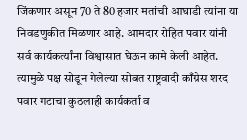जिंकणार असून 70 ते 80 हजार मतांची आघाडी त्यांना या निवडणुकीत मिळणार आहे. आमदार रोहित पवार यांनी सर्व कार्यकर्त्यांना विश्वासात घेऊन कामे केली आहेत. त्यामुळे पक्ष सोडून गेलेल्या सोबत राष्ट्रवादी काँग्रेस शरद पवार गटाचा कुठलाही कार्यकर्ता व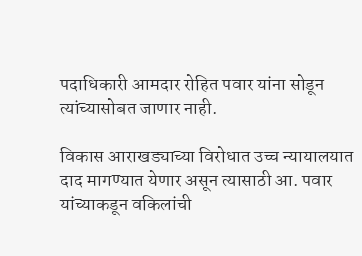पदाधिकारी आमदार रोहित पवार यांना सोडून त्यांच्यासोबत जाणार नाही.

विकास आराखड्याच्या विरोधात उच्च न्यायालयात दाद मागण्यात येणार असून त्यासाठी आ. पवार यांच्याकडून वकिलांची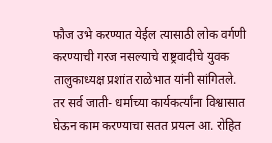फौज उभे करण्यात येईल त्यासाठी लोक वर्गणी करण्याची गरज नसल्याचे राष्ट्रवादीचे युवक तालुकाध्यक्ष प्रशांत राळेभात यांनी सांगितले. तर सर्व जाती- धर्माच्या कार्यकर्त्यांना विश्वासात घेऊन काम करण्याचा सतत प्रयत्न आ. रोहित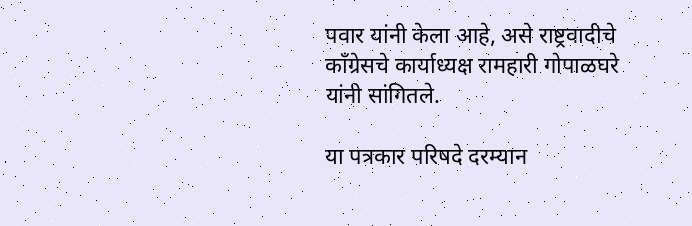पवार यांनी केला आहे, असे राष्ट्रवादीचे काँग्रेसचे कार्याध्यक्ष रामहारी गोपाळघरे यांनी सांगितले.

या पत्रकार परिषदे दरम्यान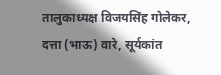तालुकाध्यक्ष विजयसिंह गोलेकर, दत्ता (भाऊ) वारे, सूर्यकांत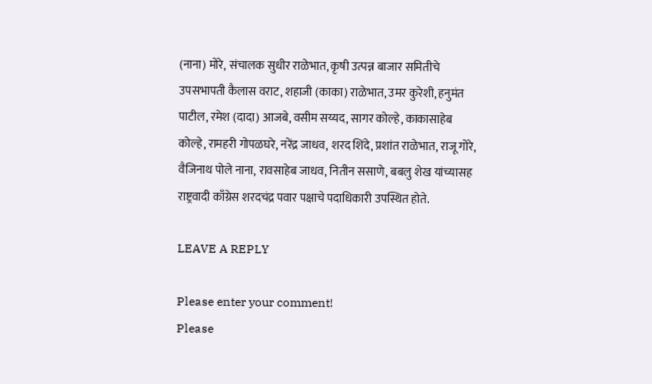(नाना) मोरे, संचालक सुधीर राळेभात, कृषी उत्पन्न बाजार समितीचे उपसभापती कैलास वराट, शहाजी (काका) राळेभात, उमर कुरेशी, हनुमंत पाटील, रमेश (दादा) आजबे, वसीम सय्यद, सागर कोल्हे, काकासाहेब कोल्हे, रामहरी गोपळघरे, नरेंद्र जाधव, शरद शिंदे, प्रशांत राळेभात, राजू गोरे, वैजिनाथ पोले नाना, रावसाहेब जाधव, नितीन ससाणे, बबलु शेख यांच्यासह राष्ट्रवादी काँग्रेस शरदचंद्र पवार पक्षाचे पदाधिकारी उपस्थित होते.

LEAVE A REPLY

Please enter your comment!
Please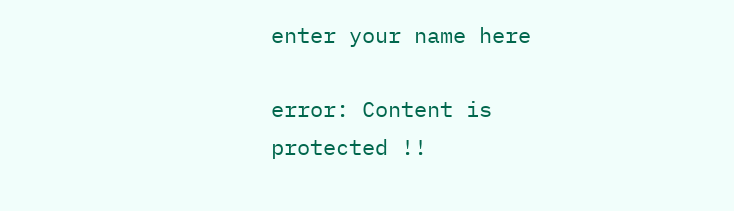enter your name here

error: Content is protected !!